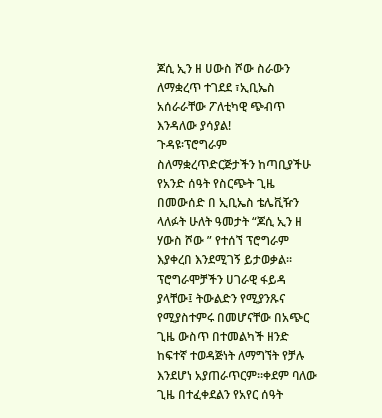ጆሲ ኢን ዘ ሀውስ ሾው ስራውን ለማቋረጥ ተገደደ ፣ኢቢኤስ አሰራራቸው ፖለቲካዊ ጭብጥ እንዳለው ያሳያል!
ጉዳዩ፡ፕሮግራም ስለማቋረጥድርጅታችን ከጣቢያችሁ የአንድ ሰዓት የስርጭት ጊዜ በመውሰድ በ ኢቢኤስ ቴሌቪዥን ላለፉት ሁለት ዓመታት “ጆሲ ኢን ዘ ሃውስ ሾው ” የተሰኘ ፕሮግራም እያቀረበ እንደሚገኝ ይታወቃል፡፡ ፕሮግራሞቻችን ሀገራዊ ፋይዳ ያላቸው፤ ትውልድን የሚያንጹና የሚያስተምሩ በመሆናቸው በአጭር ጊዜ ውስጥ በተመልካች ዘንድ ከፍተኛ ተወዳጅነት ለማግኘት የቻሉ እንደሆነ አያጠራጥርም፡፡ቀደም ባለው ጊዜ በተፈቀደልን የአየር ሰዓት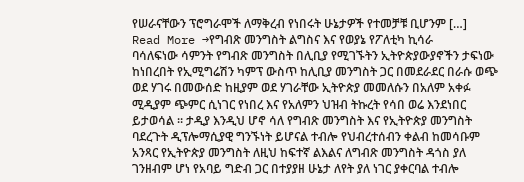የሠራናቸውን ፕሮግራሞች ለማቅረብ የነበሩት ሁኔታዎች የተመቻቹ ቢሆንም […]
Read More →የግብጽ መንግስት ልግስና እና የወያኔ የፖለቲካ ኪሳራ
ባሳለፍነው ሳምንት የግብጽ መንግስት በሊቢያ የሚገኙትን ኢትዮጵያውያኖችን ታፍነው ከነበረበት የኢሚግሬሽን ካምፕ ውስጥ ከሊቢያ መንግስት ጋር በመደራደር በራሱ ወጭ ወደ ሃገሩ በመውሰድ ከዚያም ወደ ሃገራቸው ኢትዮጵያ መመለሱን በአለም አቀፉ ሚዲያም ጭምር ሲነገር የነበረ እና የአለምን ህዝብ ትኩረት የሳበ ወሬ እንደነበር ይታወሳል ። ታዲያ እንዲህ ሆኖ ሳለ የግብጽ መንግስት እና የኢትዮጵያ መንግስት ባደረጉት ዲፕሎማሲያዊ ግንኙነት ይሆናል ተብሎ የህብረተሰብን ቀልብ ከመሳቡም አንጻር የኢትዮጵያ መንግስት ለዚህ ከፍተኛ ልእልና ለግብጽ መንግስት ዳጎስ ያለ ገንዘብም ሆነ የአባይ ግድብ ጋር በተያያዘ ሁኔታ ለየት ያለ ነገር ያቀርባል ተብሎ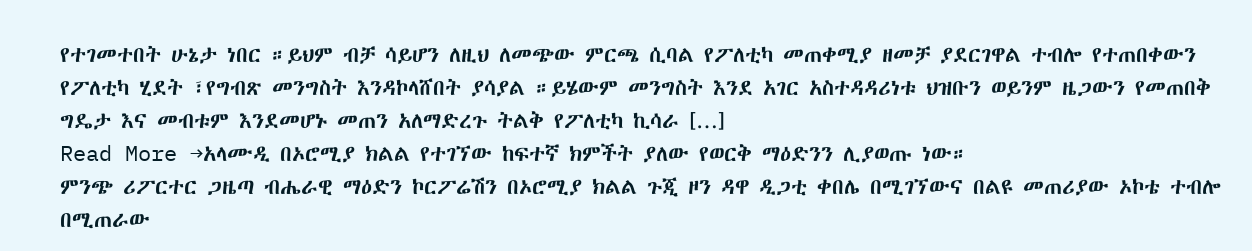የተገመተበት ሁኔታ ነበር ።ይህም ብቻ ሳይሆን ለዚህ ለመጭው ምርጫ ሲባል የፖለቲካ መጠቀሚያ ዘመቻ ያደርገዋል ተብሎ የተጠበቀውን የፖለቲካ ሂደት ፣የግብጽ መንግስት እንዳኮላሸበት ያሳያል ።ይሄውም መንግስት እንደ አገር አስተዳዳሪነቱ ህዝቡን ወይንም ዜጋውን የመጠበቅ ግዴታ እና መብቱም እንደመሆኑ መጠን አለማድረጉ ትልቅ የፖለቲካ ኪሳራ […]
Read More →አላሙዲ በኦሮሚያ ክልል የተገኘው ከፍተኛ ክምችት ያለው የወርቅ ማዕድንን ሊያወጡ ነው።
ምንጭ ሪፖርተር ጋዜጣ ብሔራዊ ማዕድን ኮርፖሬሽን በኦሮሚያ ክልል ጉጂ ዞን ዳዋ ዲጋቲ ቀበሌ በሚገኘውና በልዩ መጠሪያው ኦኮቴ ተብሎ በሚጠራው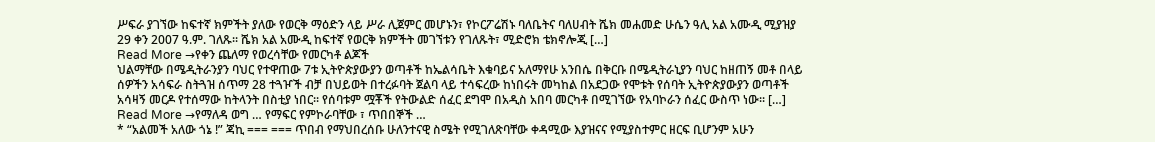ሥፍራ ያገኘው ከፍተኛ ክምችት ያለው የወርቅ ማዕድን ላይ ሥራ ሊጀምር መሆኑን፣ የኮርፖሬሽኑ ባለቤትና ባለሀብት ሼክ መሐመድ ሁሴን ዓሊ አል አሙዲ ሚያዝያ 29 ቀን 2007 ዓ.ም. ገለጹ፡፡ ሼክ አል አሙዲ ከፍተኛ የወርቅ ክምችት መገኘቱን የገለጹት፣ ሚድሮክ ቴክኖሎጂ […]
Read More →የቀን ጨለማ የወረሳቸው የመርካቶ ልጆች
ህልማቸው በሜዲትራንያን ባህር የተዋጠው 7ቱ ኢትዮጵያውያን ወጣቶች ከኤልሳቤት እቁባይና አለማየሁ አንበሴ በቅርቡ በሜዲትራኒያን ባህር ከዘጠኝ መቶ በላይ ሰዎችን አሳፍራ ስትጓዝ ሰጥማ 28 ተጓዦች ብቻ በህይወት በተረፉባት ጀልባ ላይ ተሳፍረው ከነበሩት መካከል በአደጋው የሞቱት የሰባት ኢትዮጵያውያን ወጣቶች አሳዛኝ መርዶ የተሰማው ከትላንት በስቲያ ነበር፡፡ የሰባቱም ሟቾች የትውልድ ሰፈር ደግሞ በአዲስ አበባ መርካቶ በሚገኘው የአባኮራን ሰፈር ውስጥ ነው፡፡ […]
Read More →የማለዳ ወግ … የማፍር የምኮራባቸው ፣ ጥበበኞች …
* “አልመች አለው ጎኔ !” ጃኪ === === ጥበብ የማህበረሰቡ ሁለንተናዊ ስሜት የሚገለጽባቸው ቀዳሚው እያዝናና የሚያስተምር ዘርፍ ቢሆንም አሁን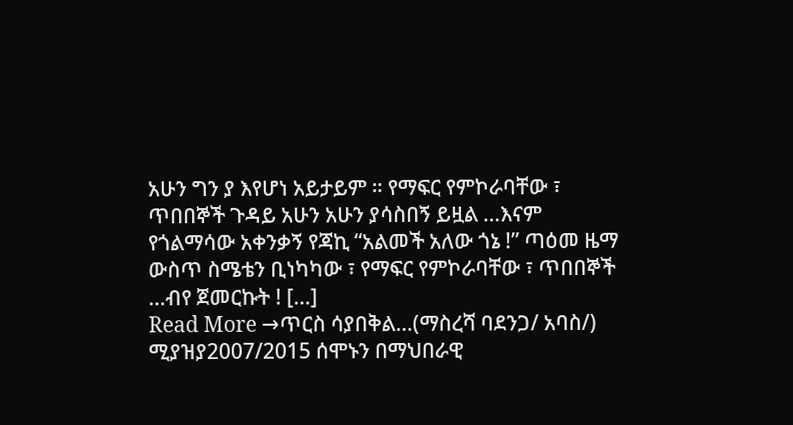አሁን ግን ያ እየሆነ አይታይም ። የማፍር የምኮራባቸው ፣ ጥበበኞች ጉዳይ አሁን አሁን ያሳስበኝ ይዟል …እናም የጎልማሳው አቀንቃኝ የጃኪ “አልመች አለው ጎኔ !” ጣዕመ ዜማ ውስጥ ስሜቴን ቢነካካው ፣ የማፍር የምኮራባቸው ፣ ጥበበኞች …ብየ ጀመርኩት ! […]
Read More →ጥርስ ሳያበቅል…(ማስረሻ ባደንጋ/ አባስ/)
ሚያዝያ2007/2015 ሰሞኑን በማህበራዊ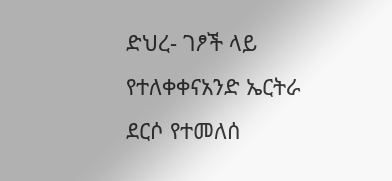ድህረ- ገፆች ላይ የተለቀቀናአንድ ኤርትራ ደርሶ የተመለሰ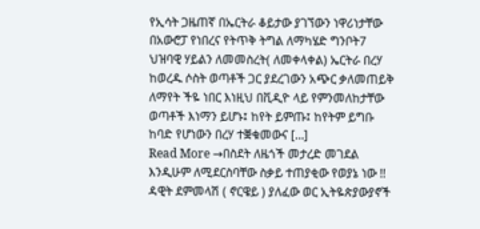የኢሳት ጋዜጠኛ በኤርትራ ቆይታው ያገኘውን ነዋሪነታቸው በአውሮፓ የነበረና የትጥቅ ትግል ለማካሄድ ግንቦት7 ህዝባዊ ሃይልን ለመመስረት( ለመቀላቀል) ኤርትራ በረሃ ከወረዱ ሶስት ወጣቶች ጋር ያደረገውን አጭር ቃለመጠይቅ ለማየት ችዬ ነበር እነዚህ በቪዲዮ ላይ የምንመለከታቸው ወጣቶች እነማን ይሆኑ፤ ከየት ይምጡ፤ ከየትም ይግቡ ከባድ የሆነውን በረሃ ተቛቁመውና […]
Read More →በስደት ለዜጎች መታረድ መገደል እንዲሁም ለሚደርስባቸው ስቃይ ተጠያቂው የወያኔ ነው !!
ዳዊት ደምመላሽ ( ኖርዌይ ) ያለፈው ወር ኢትዬጵያውያኖች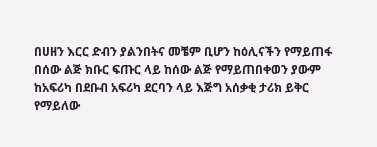በሀዘን እርር ድብን ያልንበትና መቼም ቢሆን ከዕሊናችን የማይጠፋ በሰው ልጅ ክቡር ፍጡር ላይ ከሰው ልጅ የማይጠበቀወን ያውም ከአፍሪካ በደቡብ አፍሪካ ደርባን ላይ እጅግ አሰቃቂ ታሪክ ይቅር የማይለው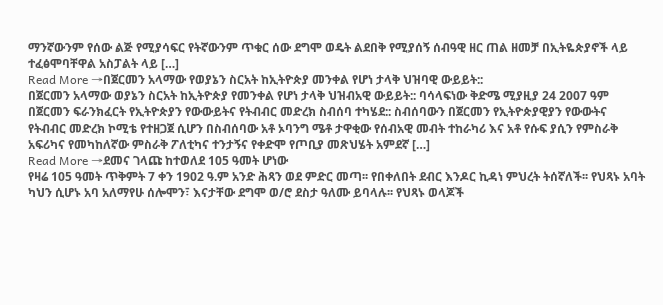ማንኛውንም የሰው ልጅ የሚያሳፍር የትኛውንም ጥቁር ሰው ደግሞ ወዴት ልደበቅ የሚያሰኝ ሰብዓዊ ዘር ጠል ዘመቻ በኢትዬጵያኖች ላይ ተፈፅሞባቸዋል አስፓልት ላይ […]
Read More →በጀርመን አላማው የወያኔን ስርአት ከኢትዮጵያ መንቀል የሆነ ታላቅ ህዝባዊ ውይይት::
በጀርመን አላማው ወያኔን ስርአት ከኢትዮጵያ የመንቀል የሆነ ታላቅ ህዝብአዊ ውይይት:: ባሳላፍነው ቅድሜ ሚያዚያ 24 2007 ዓም በጀርመን ፍራንክፈርት የኢትዮጵያን የውውይትና የትብብር መድረክ ስብሰባ ተካሄደ:: ስብሰባውን በጀርመን የኢትዮጵያዊያን የውውትና የትብብር መድረክ ኮሚቴ የተዘጋጀ ሲሆን በስብሰባው አቶ ኦባንግ ሜቶ ታዋቂው የሰብአዊ መብት ተከራካሪ እና አቶ የሱፍ ያሲን የምስራቅ አፍሪካና የመካከለኛው ምስራቅ ፖለቲካና ተንታኝና የቀድሞ የጦቢያ መጽህሄት አምደኛ […]
Read More →ደመና ገላጩ ከተወለደ 105 ዓመት ሆነው
የዛሬ 105 ዓመት ጥቅምት 7 ቀን 1902 ዓ.ም አንድ ሕጻን ወደ ምድር መጣ፡፡ የበቀለበት ደብር እንዶር ኪዳነ ምህረት ትሰኛለች፡፡ የህጻኑ አባት ካህን ሲሆኑ አባ አለማየሁ ሰሎሞን፣ እናታቸው ደግሞ ወ/ሮ ደስታ ዓለሙ ይባላሉ፡፡ የህጻኑ ወላጆች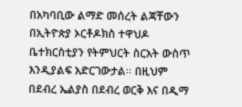በአካባቢው ልማድ መሰረት ልጃቸውን በኢትዮጵያ ኦርቶዶክስ ተዋህዶ ቤተክርስቲያን የትምህርት ስርአት ውስጥ እንዲያልፍ አድርገውታል፡፡ በዚህም በደብረ ኤልያስ በደብረ ወርቅ እና በዲማ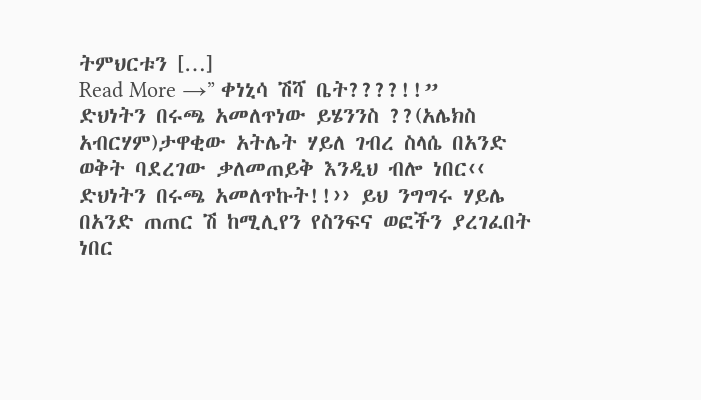ትምህርቱን […]
Read More →” ቀነኒሳ ሽሻ ቤት????!!”
ድህነትን በሩጫ አመለጥነው ይሄንንስ ??(አሌክስ አብርሃም)ታዋቂው አትሌት ሃይለ ገብረ ስላሴ በአንድ ወቅት ባደረገው ቃለመጠይቅ እንዲህ ብሎ ነበር‹‹ ድህነትን በሩጫ አመለጥኩት!!›› ይህ ንግግሩ ሃይሌ በአንድ ጠጠር ሽ ከሚሊየን የስንፍና ወፎችን ያረገፈበት ነበር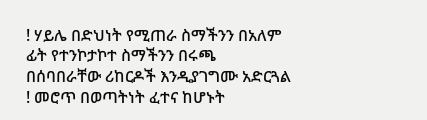! ሃይሌ በድህነት የሚጠራ ስማችንን በአለም ፊት የተንኮታኮተ ስማችንን በሩጫ በሰባበራቸው ሪከርዶች እንዲያገግሙ አድርጓል ! መሮጥ በወጣትነት ፈተና ከሆኑት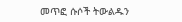መጥፎ ሱሶች ትውልዱን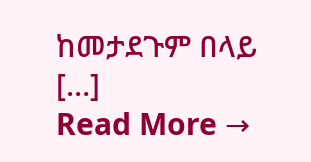ከመታደጉም በላይ […]
Read More →